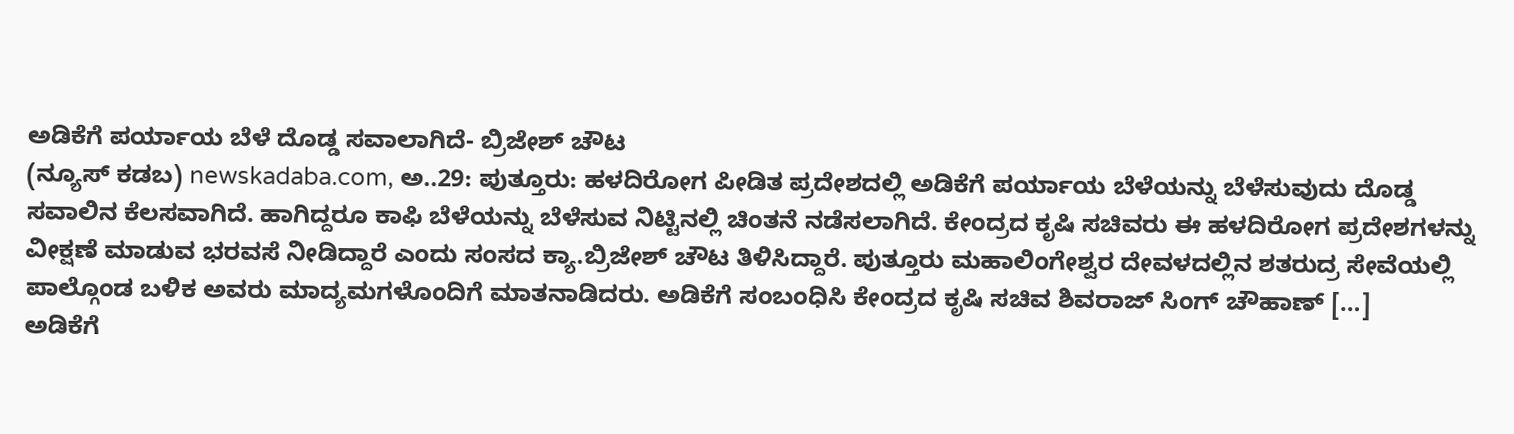ಅಡಿಕೆಗೆ ಪರ್ಯಾಯ ಬೆಳೆ ದೊಡ್ಡ ಸವಾಲಾಗಿದೆ- ಬ್ರಿಜೇಶ್ ಚೌಟ
(ನ್ಯೂಸ್ ಕಡಬ) newskadaba.com, ಅ..29: ಪುತ್ತೂರು: ಹಳದಿರೋಗ ಪೀಡಿತ ಪ್ರದೇಶದಲ್ಲಿ ಅಡಿಕೆಗೆ ಪರ್ಯಾಯ ಬೆಳೆಯನ್ನು ಬೆಳೆಸುವುದು ದೊಡ್ಡ ಸವಾಲಿನ ಕೆಲಸವಾಗಿದೆ. ಹಾಗಿದ್ದರೂ ಕಾಫಿ ಬೆಳೆಯನ್ನು ಬೆಳೆಸುವ ನಿಟ್ಟಿನಲ್ಲಿ ಚಿಂತನೆ ನಡೆಸಲಾಗಿದೆ. ಕೇಂದ್ರದ ಕೃಷಿ ಸಚಿವರು ಈ ಹಳದಿರೋಗ ಪ್ರದೇಶಗಳನ್ನು ವೀಕ್ಷಣೆ ಮಾಡುವ ಭರವಸೆ ನೀಡಿದ್ದಾರೆ ಎಂದು ಸಂಸದ ಕ್ಯಾ.ಬ್ರಿಜೇಶ್ ಚೌಟ ತಿಳಿಸಿದ್ದಾರೆ. ಪುತ್ತೂರು ಮಹಾಲಿಂಗೇಶ್ವರ ದೇವಳದಲ್ಲಿನ ಶತರುದ್ರ ಸೇವೆಯಲ್ಲಿ ಪಾಲ್ಗೊಂಡ ಬಳಿಕ ಅವರು ಮಾದ್ಯಮಗಳೊಂದಿಗೆ ಮಾತನಾಡಿದರು. ಅಡಿಕೆಗೆ ಸಂಬಂಧಿಸಿ ಕೇಂದ್ರದ ಕೃಷಿ ಸಚಿವ ಶಿವರಾಜ್ ಸಿಂಗ್ ಚೌಹಾಣ್ […]
ಅಡಿಕೆಗೆ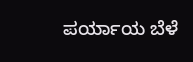ಪರ್ಯಾಯ ಬೆಳೆ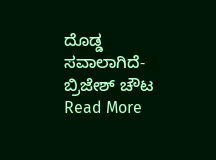ದೊಡ್ಡ ಸವಾಲಾಗಿದೆ- ಬ್ರಿಜೇಶ್ ಚೌಟ Read More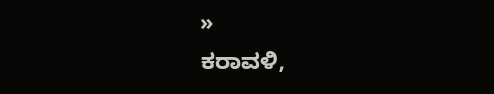»
ಕರಾವಳಿ,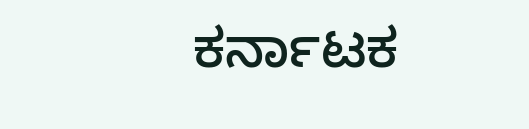ಕರ್ನಾಟಕ